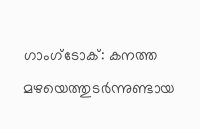ഗാംഗ്ടോക്: കനത്ത മഴയെത്തുടർന്നുണ്ടായ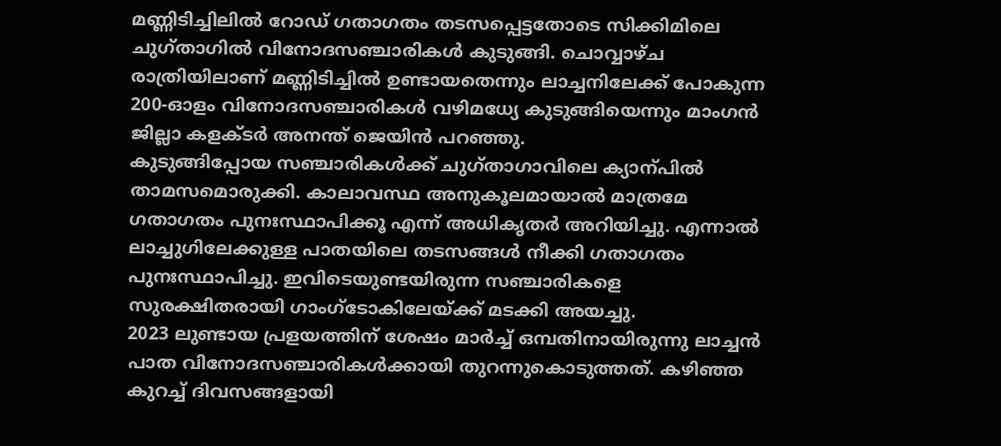മണ്ണിടിച്ചിലിൽ റോഡ് ഗതാഗതം തടസപ്പെട്ടതോടെ സിക്കിമിലെ ചുഗ്താഗിൽ വിനോദസഞ്ചാരികൾ കുടുങ്ങി. ചൊവ്വാഴ്ച രാത്രിയിലാണ് മണ്ണിടിച്ചിൽ ഉണ്ടായതെന്നും ലാച്ചനിലേക്ക് പോകുന്ന 200-ഓളം വിനോദസഞ്ചാരികൾ വഴിമധ്യേ കുടുങ്ങിയെന്നും മാംഗൻ ജില്ലാ കളക്ടർ അനന്ത് ജെയിൻ പറഞ്ഞു.
കുടുങ്ങിപ്പോയ സഞ്ചാരികൾക്ക് ചുഗ്താഗാവിലെ ക്യാന്പിൽ താമസമൊരുക്കി. കാലാവസ്ഥ അനുകൂലമായാൽ മാത്രമേ ഗതാഗതം പുനഃസ്ഥാപിക്കൂ എന്ന് അധികൃതർ അറിയിച്ചു. എന്നാൽ ലാച്ചുഗിലേക്കുള്ള പാതയിലെ തടസങ്ങൾ നീക്കി ഗതാഗതം പുനഃസ്ഥാപിച്ചു. ഇവിടെയുണ്ടയിരുന്ന സഞ്ചാരികളെ സുരക്ഷിതരായി ഗാംഗ്ടോകിലേയ്ക്ക് മടക്കി അയച്ചു.
2023 ലുണ്ടായ പ്രളയത്തിന് ശേഷം മാർച്ച് ഒമ്പതിനായിരുന്നു ലാച്ചൻ പാത വിനോദസഞ്ചാരികൾക്കായി തുറന്നുകൊടുത്തത്. കഴിഞ്ഞ കുറച്ച് ദിവസങ്ങളായി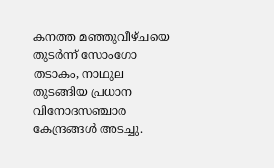കനത്ത മഞ്ഞുവീഴ്ചയെ തുടർന്ന് സോംഗോ തടാകം, നാഥുല തുടങ്ങിയ പ്രധാന വിനോദസഞ്ചാര കേന്ദ്രങ്ങൾ അടച്ചു.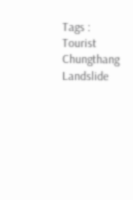Tags : Tourist Chungthang Landslide